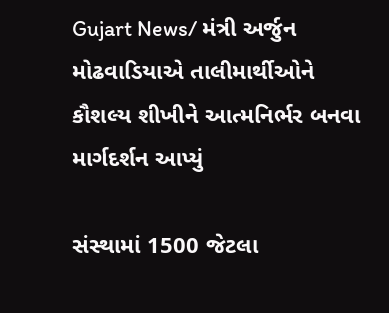Gujart News/ મંત્રી અર્જુન મોઢવાડિયાએ તાલીમાર્થીઓને કૌશલ્ય શીખીને આત્મનિર્ભર બનવા માર્ગદર્શન આપ્યું

સંસ્થામાં 1500 જેટલા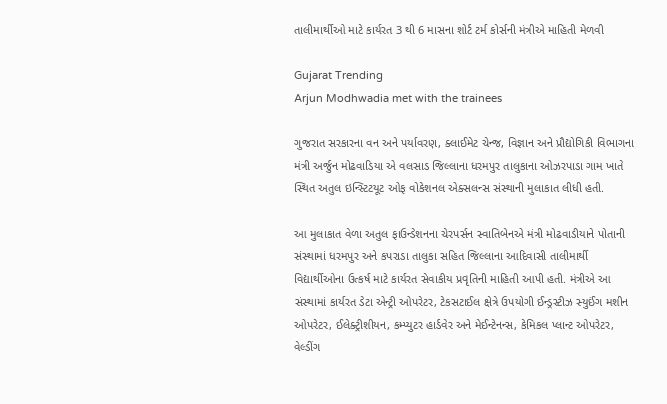તાલીમાર્થીઓ માટે કાર્યરત 3 થી 6 માસના શોર્ટ ટર્મ કોર્સની મંત્રીએ માહિતી મેળવી

Gujarat Trending
Arjun Modhwadia met with the trainees

ગુજરાત સરકારના વન અને પર્યાવરણ, ક્લાઈમેટ ચેન્જ, વિજ્ઞાન અને પ્રૌદ્યોગિકી વિભાગના મંત્રી અર્જુન મોઢવાડિયા એ વલસાડ જિલ્લાના ધરમપુર તાલુકાના ઓઝરપાડા ગામ ખાતે સ્થિત અતુલ ઇન્સ્ટિટયૂટ ઓફ વોકેશનલ એક્સલન્સ સંસ્થાની મુલાકાત લીધી હતી.

આ મુલાકાત વેળા અતુલ ફાઉન્ડેશનના ચેરપર્સન સ્વાતિબેનએ મંત્રી મોઢવાડીયાને પોતાની સંસ્થામાં ધરમપુર અને કપરાડા તાલુકા સહિત જિલ્લાના આદિવાસી તાલીમાર્થી વિદ્યાર્થીઓના ઉત્કર્ષ માટે કાર્યરત સેવાકીય પ્રવૃતિની માહિતી આપી હતી. મંત્રીએ આ સંસ્થામાં કાર્યરત ડેટા એન્ટ્રી ઓપરેટર, ટેકસટાઈલ ક્ષેત્રે ઉપયોગી ઈન્ડ્રસ્ટીઝ સ્યુઈંગ મશીન ઓપરેટર, ઈલેક્ટ્રીશીયન, કમ્પ્યુટર હાર્ડવેર અને મેઈન્ટેનન્સ, કેમિકલ પ્લાન્ટ ઓપરેટર, વેલ્ડીંગ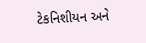ટેકનિશીયન અને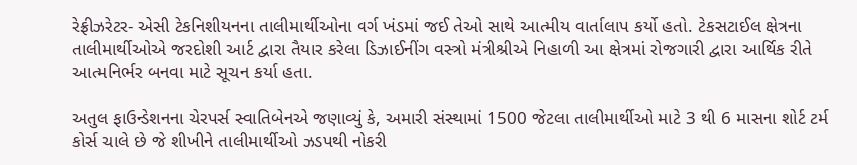રેફ્રીઝરેટર- એસી ટેકનિશીયનના તાલીમાર્થીઓના વર્ગ ખંડમાં જઈ તેઓ સાથે આત્મીય વાર્તાલાપ કર્યો હતો. ટેકસટાઈલ ક્ષેત્રના તાલીમાર્થીઓએ જરદોશી આર્ટ દ્વારા તૈયાર કરેલા ડિઝાઈનીંગ વસ્ત્રો મંત્રીશ્રીએ નિહાળી આ ક્ષેત્રમાં રોજગારી દ્વારા આર્થિક રીતે આત્મનિર્ભર બનવા માટે સૂચન કર્યા હતા.

અતુલ ફાઉન્ડેશનના ચેરપર્સ સ્વાતિબેનએ જણાવ્યું કે, અમારી સંસ્થામાં 1500 જેટલા તાલીમાર્થીઓ માટે 3 થી 6 માસના શોર્ટ ટર્મ કોર્સ ચાલે છે જે શીખીને તાલીમાર્થીઓ ઝડપથી નોકરી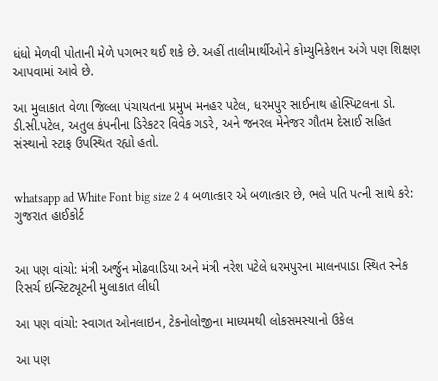ધંધો મેળવી પોતાની મેળે પગભર થઈ શકે છે. અહીં તાલીમાર્થીઓને કોમ્યુનિકેશન અંગે પણ શિક્ષણ આપવામાં આવે છે.

આ મુલાકાત વેળા જિલ્લા પંચાયતના પ્રમુખ મનહર પટેલ, ધરમપુર સાઈનાથ હોસ્પિટલના ડો. ડી.સી.પટેલ, અતુલ કંપનીના ડિરેકટર વિવેક ગડરે, અને જનરલ મેનેજર ગૌતમ દેસાઈ સહિત સંસ્થાનો સ્ટાફ ઉપસ્થિત રહ્યો હતો.


whatsapp ad White Font big size 2 4 બળાત્કાર એ બળાત્કાર છે, ભલે પતિ પત્ની સાથે કરે: ગુજરાત હાઈકોર્ટ


આ પણ વાંચો: મંત્રી અર્જુન મોઢવાડિયા અને મંત્રી નરેશ પટેલે ધરમપુરના માલનપાડા સ્થિત સ્નેક રિસર્ચ ઇન્સ્ટિટ્યૂટની મુલાકાત લીધી

આ પણ વાંચો: સ્વાગત ઓનલાઇન, ટેકનોલોજીના માધ્યમથી લોકસમસ્યાનો ઉકેલ

આ પણ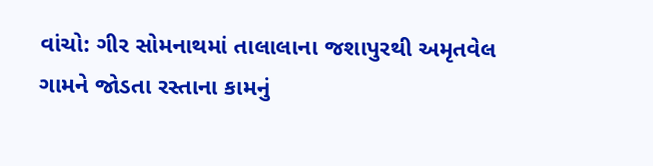વાંચો: ગીર સોમનાથમાં તાલાલાના જશાપુરથી અમૃતવેલ ગામને જોડતા રસ્તાના કામનું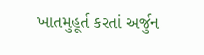ખાતમુહૂર્ત કરતાં અર્જુન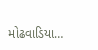મોઢવાડિયા…